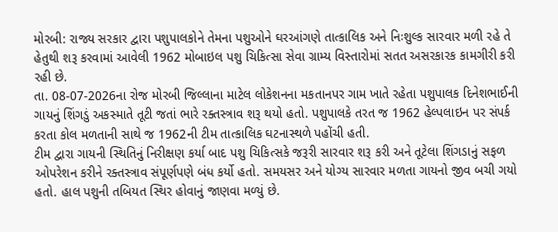મોરબી: રાજ્ય સરકાર દ્વારા પશુપાલકોને તેમના પશુઓને ઘરઆંગણે તાત્કાલિક અને નિઃશુલ્ક સારવાર મળી રહે તે હેતુથી શરૂ કરવામાં આવેલી 1962 મોબાઇલ પશુ ચિકિત્સા સેવા ગ્રામ્ય વિસ્તારોમાં સતત અસરકારક કામગીરી કરી રહી છે.
તા. 08-07-2026ના રોજ મોરબી જિલ્લાના માટેલ લોકેશનના મકતાનપર ગામ ખાતે રહેતા પશુપાલક દિનેશભાઈની ગાયનું શિંગડું અકસ્માતે તૂટી જતાં ભારે રક્તસ્ત્રાવ શરૂ થયો હતો. પશુપાલકે તરત જ 1962 હેલ્પલાઇન પર સંપર્ક કરતા કોલ મળતાની સાથે જ 1962ની ટીમ તાત્કાલિક ઘટનાસ્થળે પહોંચી હતી.
ટીમ દ્વારા ગાયની સ્થિતિનું નિરીક્ષણ કર્યા બાદ પશુ ચિકિત્સકે જરૂરી સારવાર શરૂ કરી અને તૂટેલા શિંગડાનું સફળ ઓપરેશન કરીને રક્તસ્ત્રાવ સંપૂર્ણપણે બંધ કર્યો હતો. સમયસર અને યોગ્ય સારવાર મળતા ગાયનો જીવ બચી ગયો હતો. હાલ પશુની તબિયત સ્થિર હોવાનું જાણવા મળ્યું છે.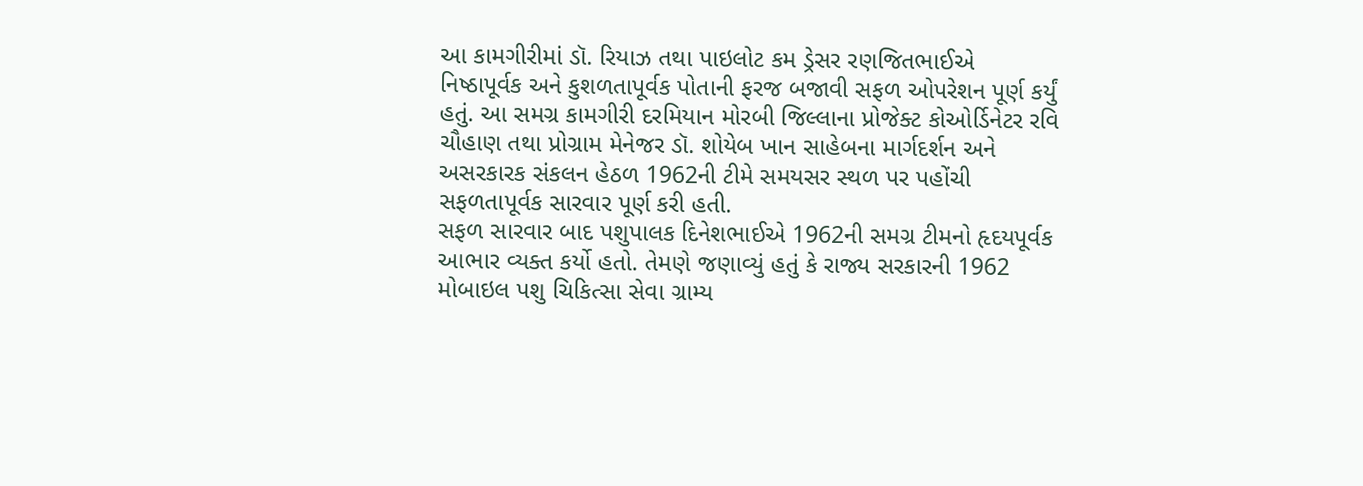આ કામગીરીમાં ડૉ. રિયાઝ તથા પાઇલોટ કમ ડ્રેસર રણજિતભાઈએ નિષ્ઠાપૂર્વક અને કુશળતાપૂર્વક પોતાની ફરજ બજાવી સફળ ઓપરેશન પૂર્ણ કર્યું હતું. આ સમગ્ર કામગીરી દરમિયાન મોરબી જિલ્લાના પ્રોજેક્ટ કોઓર્ડિનેટર રવિ ચૌહાણ તથા પ્રોગ્રામ મેનેજર ડૉ. શોયેબ ખાન સાહેબના માર્ગદર્શન અને અસરકારક સંકલન હેઠળ 1962ની ટીમે સમયસર સ્થળ પર પહોંચી સફળતાપૂર્વક સારવાર પૂર્ણ કરી હતી.
સફળ સારવાર બાદ પશુપાલક દિનેશભાઈએ 1962ની સમગ્ર ટીમનો હૃદયપૂર્વક આભાર વ્યક્ત કર્યો હતો. તેમણે જણાવ્યું હતું કે રાજ્ય સરકારની 1962 મોબાઇલ પશુ ચિકિત્સા સેવા ગ્રામ્ય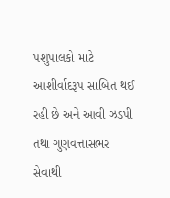પશુપાલકો માટે આશીર્વાદરૂપ સાબિત થઈ રહી છે અને આવી ઝડપી તથા ગુણવત્તાસભર સેવાથી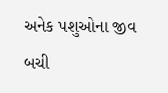અનેક પશુઓના જીવ બચી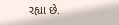રહ્યા છે.